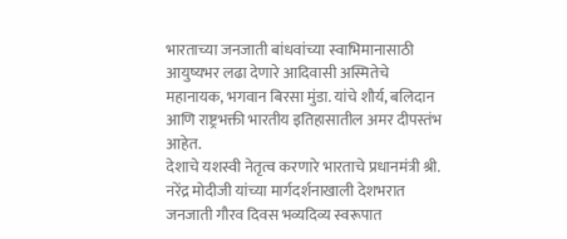भारताच्या जनजाती बांधवांच्या स्वाभिमानासाठी आयुष्यभर लढा देणारे आदिवासी अस्मितेचे महानायक, भगवान बिरसा मुंडा. यांचे शौर्य, बलिदान आणि राष्ट्रभक्ती भारतीय इतिहासातील अमर दीपस्तंभ आहेत.
देशाचे यशस्वी नेतृत्व करणारे भारताचे प्रधानमंत्री श्री. नरेंद्र मोदीजी यांच्या मार्गदर्शनाखाली देशभरात जनजाती गौरव दिवस भव्यदिव्य स्वरूपात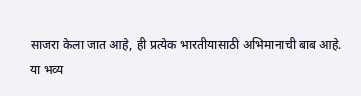साजरा केला जात आहे, ही प्रत्येक भारतीयासाठी अभिमानाची बाब आहे.
या भव्य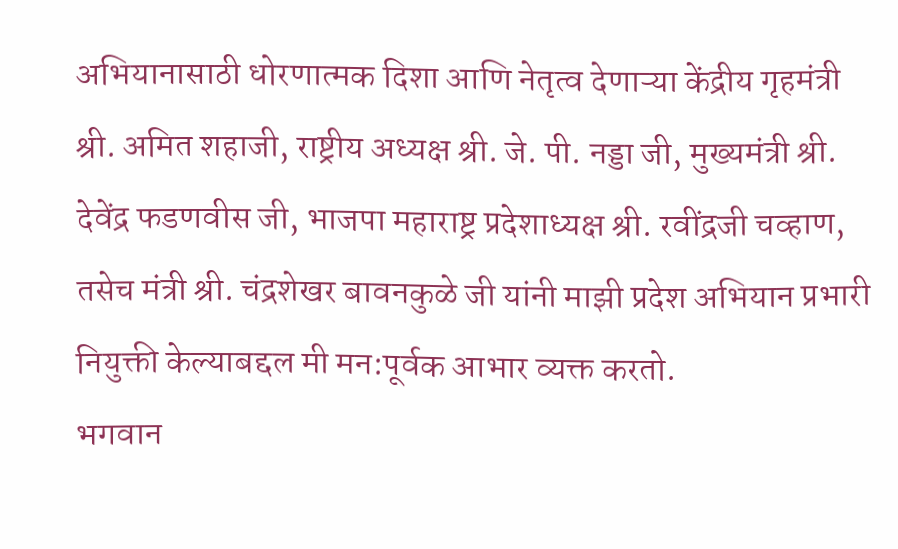अभियानासाठी धोरणात्मक दिशा आणि नेतृत्व देणाऱ्या केंद्रीय गृहमंत्री श्री. अमित शहाजी, राष्ट्रीय अध्यक्ष श्री. जे. पी. नड्डा जी, मुख्यमंत्री श्री. देवेंद्र फडणवीस जी, भाजपा महाराष्ट्र प्रदेशाध्यक्ष श्री. रवींद्रजी चव्हाण, तसेच मंत्री श्री. चंद्रशेखर बावनकुळे जी यांनी माझी प्रदेश अभियान प्रभारी नियुक्ती केल्याबद्दल मी मन:पूर्वक आभार व्यक्त करतो.
भगवान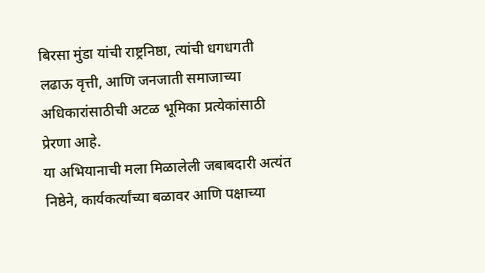बिरसा मुंडा यांची राष्ट्रनिष्ठा, त्यांची धगधगती लढाऊ वृत्ती, आणि जनजाती समाजाच्या अधिकारांसाठीची अटळ भूमिका प्रत्येकांसाठी प्रेरणा आहे.
या अभियानाची मला मिळालेली जबाबदारी अत्यंत निष्ठेने, कार्यकर्त्यांच्या बळावर आणि पक्षाच्या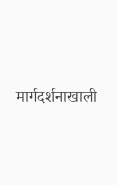मार्गदर्शनाखाली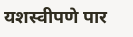यशस्वीपणे पार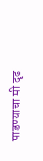पाडण्याचा मी दृढ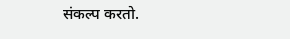संकल्प करतो.